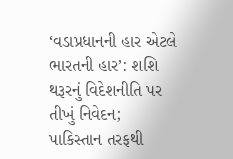‘વડાપ્રધાનની હાર એટલે ભારતની હાર’: શશિ થરૂરનું વિદેશનીતિ પર તીખું નિવેદન; પાકિસ્તાન તરફથી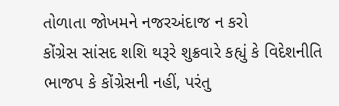તોળાતા જોખમને નજરઅંદાજ ન કરો
કોંગ્રેસ સાંસદ શશિ થરૂરે શુક્રવારે કહ્યું કે વિદેશનીતિ ભાજપ કે કોંગ્રેસની નહીં, પરંતુ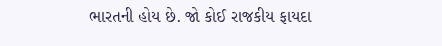ભારતની હોય છે. જો કોઈ રાજકીય ફાયદા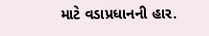માટે વડાપ્રધાનની હાર.